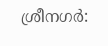ശ്രീനഗർ: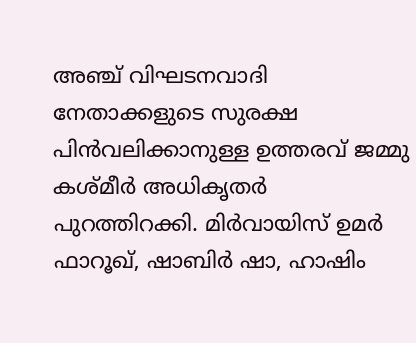അഞ്ച് വിഘടനവാദി നേതാക്കളുടെ സുരക്ഷ പിൻവലിക്കാനുള്ള ഉത്തരവ് ജമ്മു കശ്മീർ അധികൃതർ പുറത്തിറക്കി. മിർവായിസ് ഉമർ ഫാറൂഖ്, ഷാബിർ ഷാ, ഹാഷിം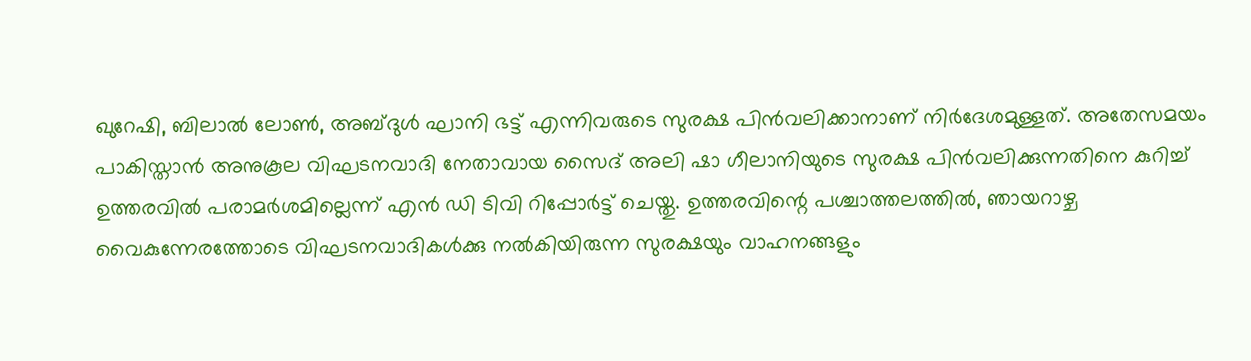ഖുറേഷി, ബിലാൽ ലോൺ, അബ്ദുൾ ഘാനി ഭട്ട് എന്നിവരുടെ സുരക്ഷ പിൻവലിക്കാനാണ് നിർദേശമുള്ളത്. അതേസമയം പാകിസ്താൻ അനുകൂല വിഘടനവാദി നേതാവായ സൈദ് അലി ഷാ ഗീലാനിയുടെ സുരക്ഷ പിൻവലിക്കുന്നതിനെ കുറിച്ച് ഉത്തരവിൽ പരാമർശമില്ലെന്ന് എൻ ഡി ടിവി റിപ്പോർട്ട് ചെയ്തു. ഉത്തരവിന്റെ പശ്ചാത്തലത്തിൽ, ഞായറാഴ്ച വൈകുന്നേരത്തോടെ വിഘടനവാദികൾക്കു നൽകിയിരുന്ന സുരക്ഷയും വാഹനങ്ങളും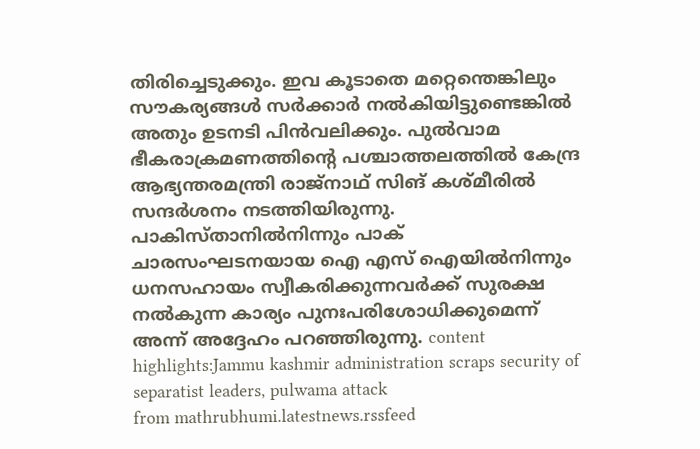തിരിച്ചെടുക്കും. ഇവ കൂടാതെ മറ്റെന്തെങ്കിലും സൗകര്യങ്ങൾ സർക്കാർ നൽകിയിട്ടുണ്ടെങ്കിൽ അതും ഉടനടി പിൻവലിക്കും. പുൽവാമ ഭീകരാക്രമണത്തിന്റെ പശ്ചാത്തലത്തിൽ കേന്ദ്ര ആഭ്യന്തരമന്ത്രി രാജ്നാഥ് സിങ് കശ്മീരിൽ സന്ദർശനം നടത്തിയിരുന്നു. പാകിസ്താനിൽനിന്നും പാക് ചാരസംഘടനയായ ഐ എസ് ഐയിൽനിന്നും ധനസഹായം സ്വീകരിക്കുന്നവർക്ക് സുരക്ഷ നൽകുന്ന കാര്യം പുനഃപരിശോധിക്കുമെന്ന് അന്ന് അദ്ദേഹം പറഞ്ഞിരുന്നു. content highlights:Jammu kashmir administration scraps security of separatist leaders, pulwama attack
from mathrubhumi.latestnews.rssfeed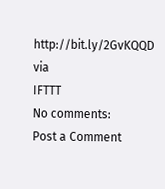http://bit.ly/2GvKQQD
via
IFTTT
No comments:
Post a Comment